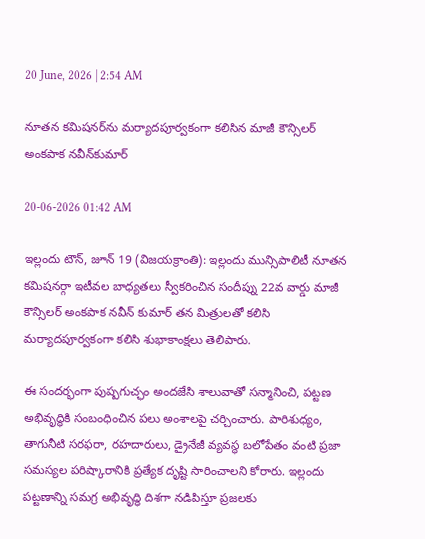20 June, 2026 | 2:54 AM

నూతన కమిషనర్‌ను మర్యాదపూర్వకంగా కలిసిన మాజీ కౌన్సిలర్ అంకపాక నవీన్‌కుమార్

20-06-2026 01:42 AM

ఇల్లందు టౌన్, జూన్ 19 (విజయక్రాంతి): ఇల్లందు మున్సిపాలిటీ నూతన కమిషనర్గా ఇటీవల బాధ్యతలు స్వీకరించిన సందీప్ను 22వ వార్డు మాజీ కౌన్సిలర్ అంకపాక నవీన్ కుమార్ తన మిత్రులతో కలిసి మర్యాదపూర్వకంగా కలిసి శుభాకాంక్షలు తెలిపారు.

ఈ సందర్భంగా పుష్పగుచ్ఛం అందజేసి శాలువాతో సన్మానించి, పట్టణ అభివృద్ధికి సంబంధించిన పలు అంశాలపై చర్చించారు. పారిశుధ్యం, తాగునీటి సరఫరా, రహదారులు, డ్రైనేజీ వ్యవస్థ బలోపేతం వంటి ప్రజా సమస్యల పరిష్కారానికి ప్రత్యేక దృష్టి సారించాలని కోరారు. ఇల్లందు పట్టణాన్ని సమగ్ర అభివృద్ధి దిశగా నడిపిస్తూ ప్రజలకు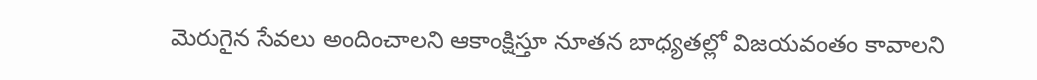మెరుగైన సేవలు అందించాలని ఆకాంక్షిస్తూ నూతన బాధ్యతల్లో విజయవంతం కావాలని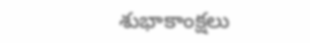శుభాకాంక్షలు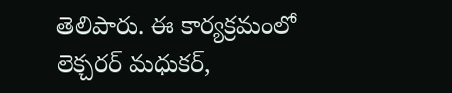తెలిపారు. ఈ కార్యక్రమంలో లెక్చరర్ మధుకర్,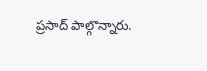ప్రసాద్ పాల్గొన్నారు.